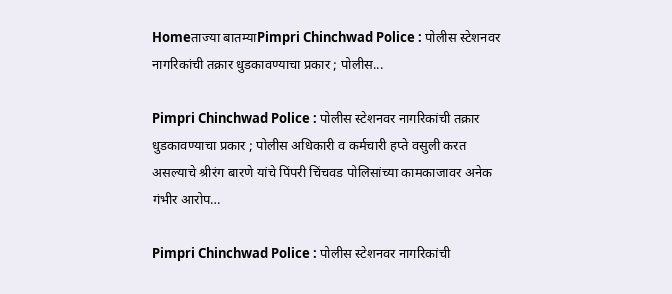Homeताज्या बातम्याPimpri Chinchwad Police : पोलीस स्टेशनवर नागरिकांची तक्रार धुडकावण्याचा प्रकार ; पोलीस...

Pimpri Chinchwad Police : पोलीस स्टेशनवर नागरिकांची तक्रार धुडकावण्याचा प्रकार ; पोलीस अधिकारी व कर्मचारी हप्ते वसुली करत असल्याचे श्रीरंग बारणे यांचे पिंपरी चिंचवड पोलिसांच्या कामकाजावर अनेक गंभीर आरोप…

Pimpri Chinchwad Police : पोलीस स्टेशनवर नागरिकांची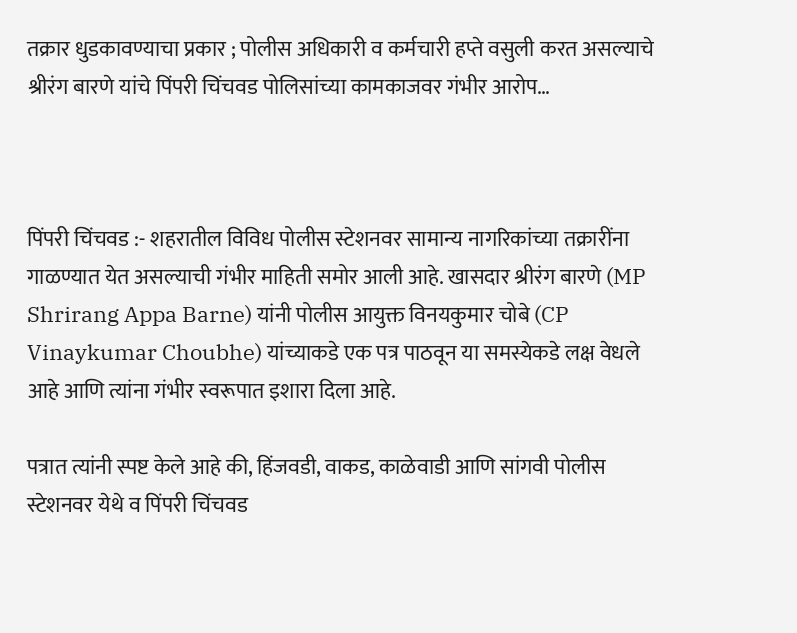तक्रार धुडकावण्याचा प्रकार ; पोलीस अधिकारी व कर्मचारी हप्ते वसुली करत असल्याचे श्रीरंग बारणे यांचे पिंपरी चिंचवड पोलिसांच्या कामकाजवर गंभीर आरोप…



पिंपरी चिंचवड :- शहरातील विविध पोलीस स्टेशनवर सामान्य नागरिकांच्या तक्रारींना गाळण्यात येत असल्याची गंभीर माहिती समोर आली आहे. खासदार श्रीरंग बारणे (MP Shrirang Appa Barne) यांनी पोलीस आयुक्त विनयकुमार चोबे (CP Vinaykumar Choubhe) यांच्याकडे एक पत्र पाठवून या समस्येकडे लक्ष वेधले आहे आणि त्यांना गंभीर स्वरूपात इशारा दिला आहे.

पत्रात त्यांनी स्पष्ट केले आहे की, हिंजवडी, वाकड, काळेवाडी आणि सांगवी पोलीस स्टेशनवर येथे व पिंपरी चिंचवड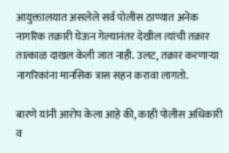आयुक्तालयात असलेले सर्व पोलीस ठाण्यात अनेक नागरिक तक्रारी घेऊन गेल्यानंतर देखील त्यांची तक्रार तात्काळ दाखल केली जात नाही. उलट, तक्रार करणाऱ्या नागरिकांना मानसिक त्रास सहन करावा लागतो.

बारणे यांनी आरोप केला आहे की, काही पोलीस अधिकारी व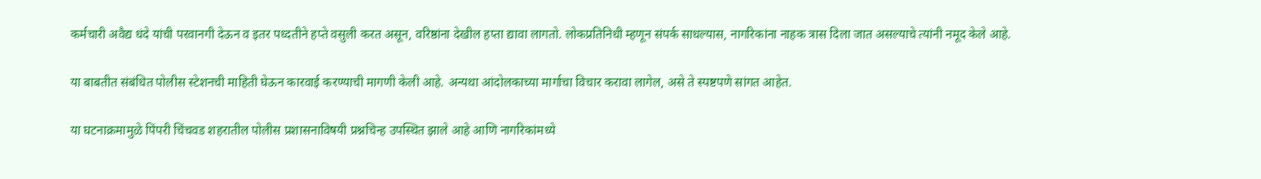कर्मचारी अवैद्य धंदे यांची परवानगी देऊन व इतर पध्दतीने हप्ते वसुली करत असून, वरिष्ठांना देखील हप्ता द्यावा लागतो. लोकप्रतिनिधी म्हणून संपर्क साधल्यास, नागरिकांना नाहक त्रास दिला जात असल्याचे त्यांनी नमूद केले आहे.

या बाबतीत संबंधित पोलीस स्टेशनची माहिती घेऊन कारवाई करण्याची मागणी केली आहे. अन्यथा आंदोलकाच्या मार्गाचा विचार करावा लागेल, असे ते स्पष्टपणे सांगत आहेत.

या घटनाक्रमामुळे पिंपरी चिंचवड शहरातील पोलीस प्रशासनाविषयी प्रश्नचिन्ह उपस्थित झाले आहे आणि नागरिकांमध्ये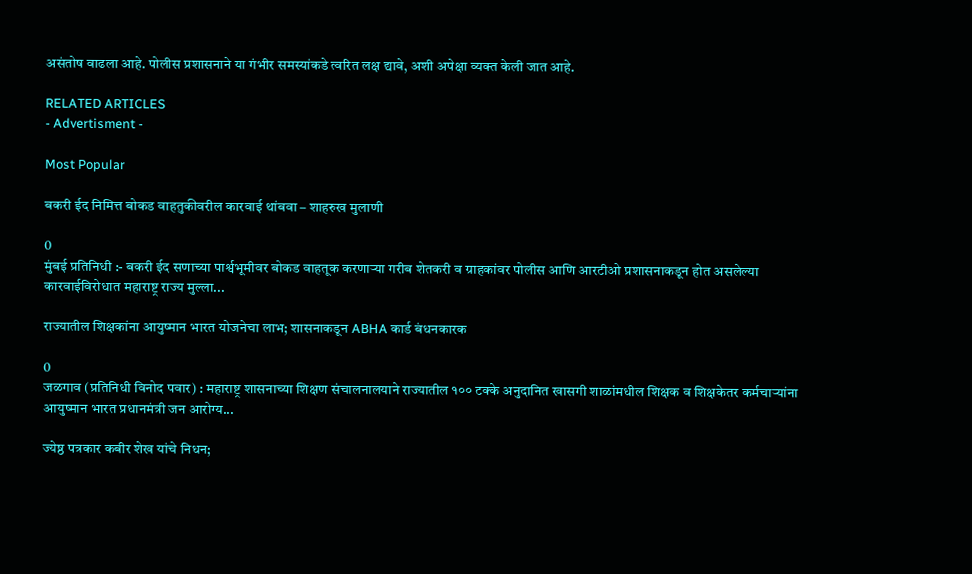असंतोष वाढला आहे. पोलीस प्रशासनाने या गंभीर समस्यांकडे त्वरित लक्ष द्यावे, अशी अपेक्षा व्यक्त केली जात आहे.

RELATED ARTICLES
- Advertisment -

Most Popular

बकरी ईद निमित्त बोकड वाहतुकीवरील कारवाई थांबवा – शाहरुख मुलाणी

0
मुंबई प्रतिनिधी :- बकरी ईद सणाच्या पार्श्वभूमीवर बोकड वाहतूक करणाऱ्या गरीब शेतकरी व ग्राहकांवर पोलीस आणि आरटीओ प्रशासनाकडून होत असलेल्या कारवाईविरोधात महाराष्ट्र राज्य मुल्ला...

राज्यातील शिक्षकांना आयुष्मान भारत योजनेचा लाभ; शासनाकडून ABHA कार्ड बंधनकारक

0
जळगाव (प्रतिनिधी विनोद पवार) : महाराष्ट्र शासनाच्या शिक्षण संचालनालयाने राज्यातील १०० टक्के अनुदानित खासगी शाळांमधील शिक्षक व शिक्षकेतर कर्मचाऱ्यांना आयुष्मान भारत प्रधानमंत्री जन आरोग्य...

ज्येष्ठ पत्रकार कबीर शेख यांचे निधन;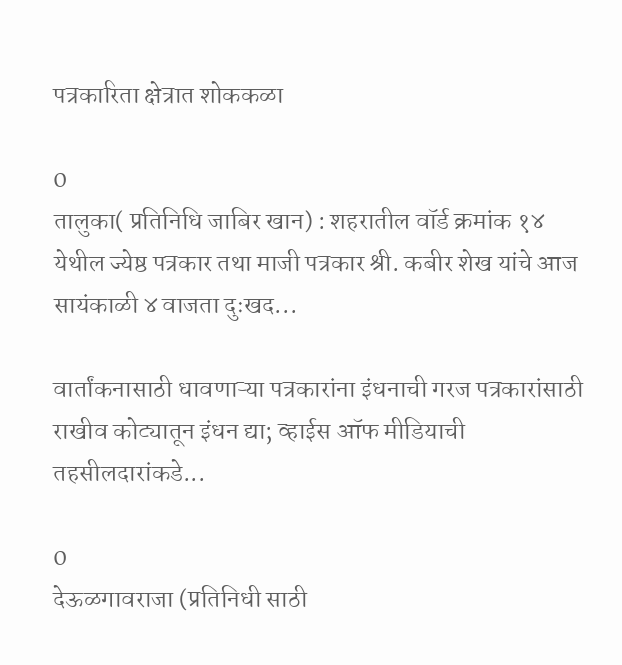पत्रकारिता क्षेत्रात शोककळा

0
तालुका( प्रतिनिधि जाबिर खान) : शहरातील वॉर्ड क्रमांक १४ येथील ज्येष्ठ पत्रकार तथा माजी पत्रकार श्री. कबीर शेख यांचे आज सायंकाळी ४ वाजता दुःखद...

वार्तांकनासाठी धावणाऱ्या पत्रकारांना इंधनाची गरज पत्रकारांसाठी राखीव कोट्यातून इंधन द्या; व्हाईस ऑफ मीडियाची तहसीलदारांकडे...

0
देऊळगावराजा (प्रतिनिधी साठी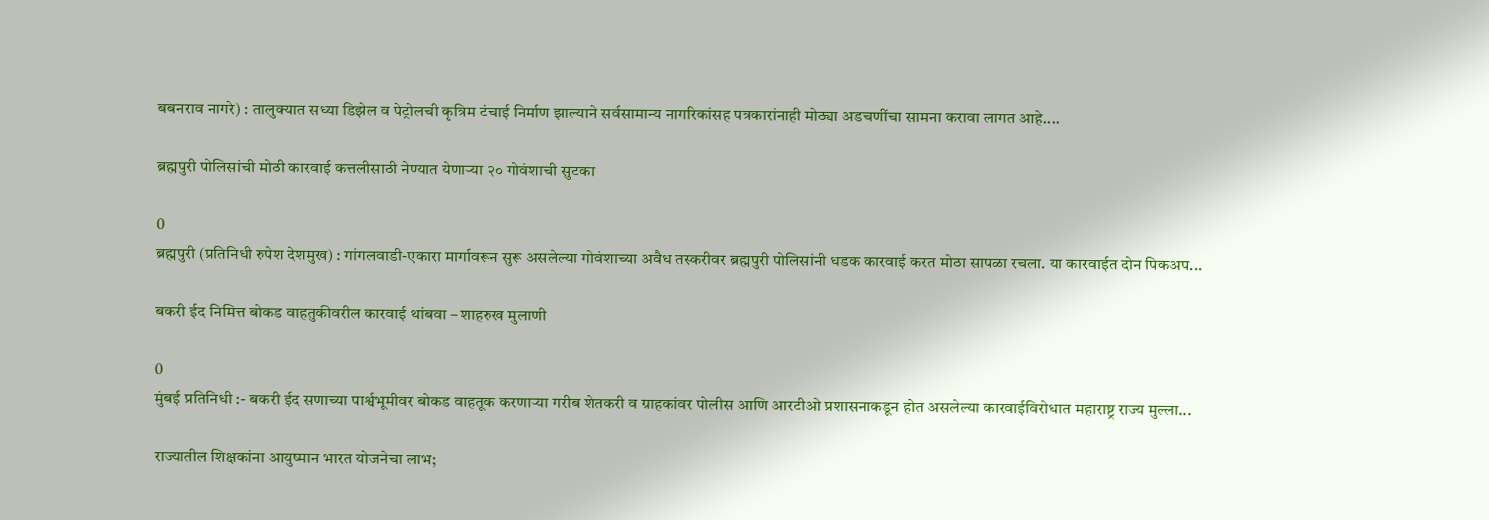बबनराव नागरे) : तालुक्यात सध्या डिझेल व पेट्रोलची कृत्रिम टंचाई निर्माण झाल्याने सर्वसामान्य नागरिकांसह पत्रकारांनाही मोठ्या अडचणींचा सामना करावा लागत आहे....

ब्रह्मपुरी पोलिसांची मोठी कारवाई कत्तलीसाठी नेण्यात येणाऱ्या २० गोवंशाची सुटका

0
ब्रह्मपुरी (प्रतिनिधी रुपेश देशमुख) : गांगलवाडी-एकारा मार्गावरून सुरू असलेल्या गोवंशाच्या अवैध तस्करीवर ब्रह्मपुरी पोलिसांनी धडक कारवाई करत मोठा सापळा रचला. या कारवाईत दोन पिकअप...

बकरी ईद निमित्त बोकड वाहतुकीवरील कारवाई थांबवा – शाहरुख मुलाणी

0
मुंबई प्रतिनिधी :- बकरी ईद सणाच्या पार्श्वभूमीवर बोकड वाहतूक करणाऱ्या गरीब शेतकरी व ग्राहकांवर पोलीस आणि आरटीओ प्रशासनाकडून होत असलेल्या कारवाईविरोधात महाराष्ट्र राज्य मुल्ला...

राज्यातील शिक्षकांना आयुष्मान भारत योजनेचा लाभ;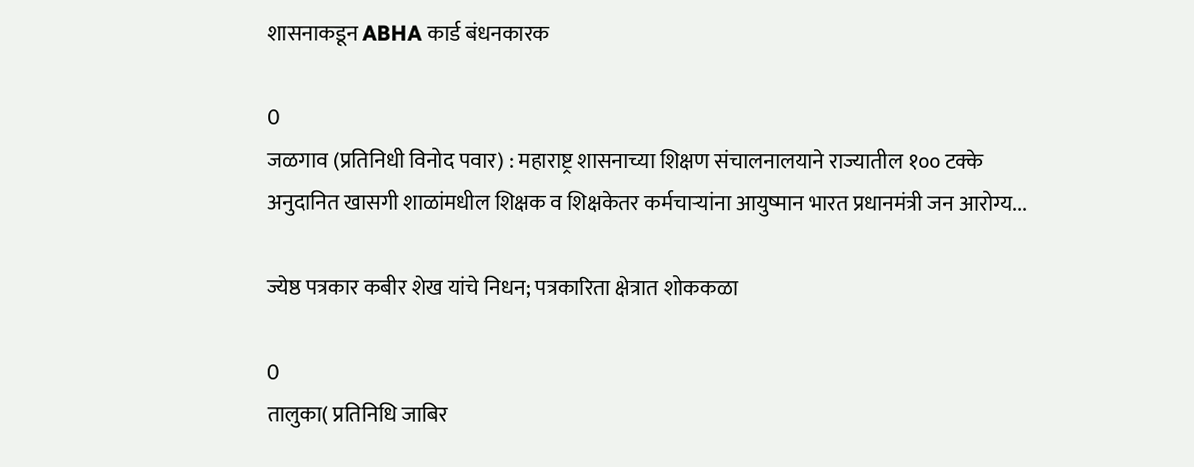शासनाकडून ABHA कार्ड बंधनकारक

0
जळगाव (प्रतिनिधी विनोद पवार) : महाराष्ट्र शासनाच्या शिक्षण संचालनालयाने राज्यातील १०० टक्के अनुदानित खासगी शाळांमधील शिक्षक व शिक्षकेतर कर्मचाऱ्यांना आयुष्मान भारत प्रधानमंत्री जन आरोग्य...

ज्येष्ठ पत्रकार कबीर शेख यांचे निधन; पत्रकारिता क्षेत्रात शोककळा

0
तालुका( प्रतिनिधि जाबिर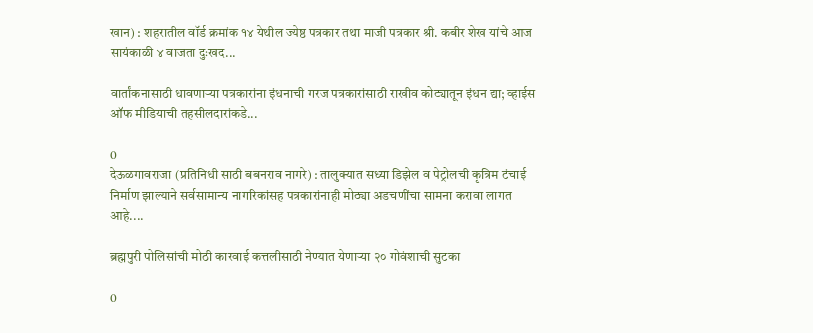खान) : शहरातील वॉर्ड क्रमांक १४ येथील ज्येष्ठ पत्रकार तथा माजी पत्रकार श्री. कबीर शेख यांचे आज सायंकाळी ४ वाजता दुःखद...

वार्तांकनासाठी धावणाऱ्या पत्रकारांना इंधनाची गरज पत्रकारांसाठी राखीव कोट्यातून इंधन द्या; व्हाईस ऑफ मीडियाची तहसीलदारांकडे...

0
देऊळगावराजा (प्रतिनिधी साठी बबनराव नागरे) : तालुक्यात सध्या डिझेल व पेट्रोलची कृत्रिम टंचाई निर्माण झाल्याने सर्वसामान्य नागरिकांसह पत्रकारांनाही मोठ्या अडचणींचा सामना करावा लागत आहे....

ब्रह्मपुरी पोलिसांची मोठी कारवाई कत्तलीसाठी नेण्यात येणाऱ्या २० गोवंशाची सुटका

0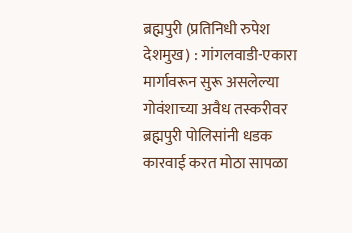ब्रह्मपुरी (प्रतिनिधी रुपेश देशमुख) : गांगलवाडी-एकारा मार्गावरून सुरू असलेल्या गोवंशाच्या अवैध तस्करीवर ब्रह्मपुरी पोलिसांनी धडक कारवाई करत मोठा सापळा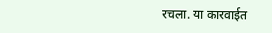रचला. या कारवाईत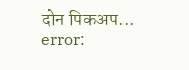दोन पिकअप...
error: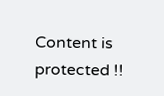Content is protected !!